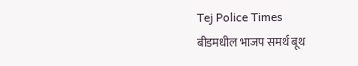Tej Police Times
बीडमधील भाजप समर्थ बूथ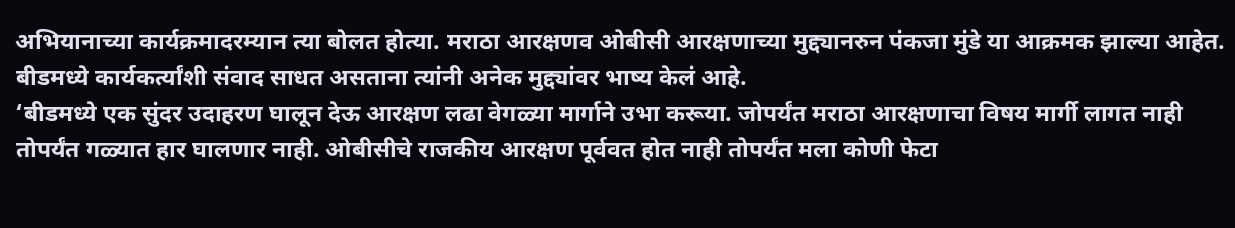अभियानाच्या कार्यक्रमादरम्यान त्या बोलत होत्या. मराठा आरक्षणव ओबीसी आरक्षणाच्या मुद्द्यानरुन पंकजा मुंडे या आक्रमक झाल्या आहेत. बीडमध्ये कार्यकर्त्यांशी संवाद साधत असताना त्यांनी अनेक मुद्द्यांवर भाष्य केलं आहे.
‘बीडमध्ये एक सुंदर उदाहरण घालून देऊ आरक्षण लढा वेगळ्या मार्गाने उभा करूया. जोपर्यंत मराठा आरक्षणाचा विषय मार्गी लागत नाही तोपर्यंत गळ्यात हार घालणार नाही. ओबीसीचे राजकीय आरक्षण पूर्ववत होत नाही तोपर्यंत मला कोणी फेटा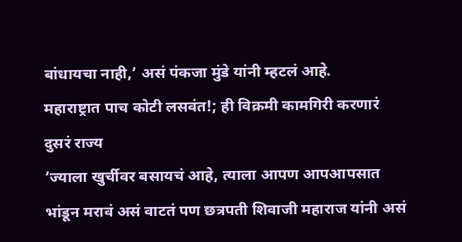बांधायचा नाही,’ असं पंकजा मुंडे यांनी म्हटलं आहे.
महाराष्ट्रात पाच कोटी लसवंत!; ही विक्रमी कामगिरी करणारं दुसरं राज्य
‘ज्याला खुर्चीवर बसायचं आहे, त्याला आपण आपआपसात भांडून मरावं असं वाटतं पण छत्रपती शिवाजी महाराज यांनी असं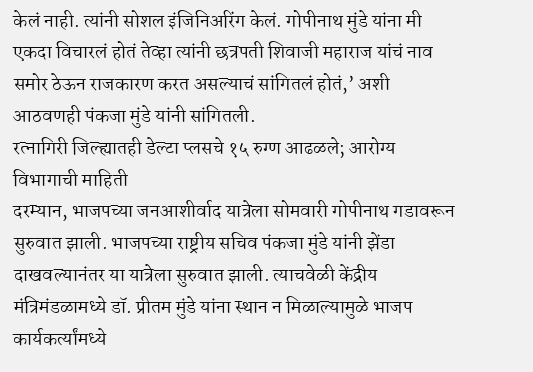केलं नाही. त्यांनी सोशल इंजिनिअरिंग केलं. गोपीनाथ मुंडे यांना मी एकदा विचारलं होतं तेव्हा त्यांनी छत्रपती शिवाजी महाराज यांचं नाव समोर ठेऊन राजकारण करत असल्याचं सांगितलं होतं,’ अशी आठवणही पंकजा मुंडे यांनी सांगितली.
रत्नागिरी जिल्ह्यातही डेल्टा प्लसचे १५ रुग्ण आढळले; आरोग्य विभागाची माहिती
दरम्यान, भाजपच्या जनआशीर्वाद यात्रेला सोमवारी गोपीनाथ गडावरून सुरुवात झाली. भाजपच्या राष्ट्रीय सचिव पंकजा मुंडे यांनी झेंडा दाखवल्यानंतर या यात्रेला सुरुवात झाली. त्याचवेळी केंद्रीय मंत्रिमंडळामध्ये डॉ. प्रीतम मुंडे यांना स्थान न मिळाल्यामुळे भाजप कार्यकर्त्यांमध्ये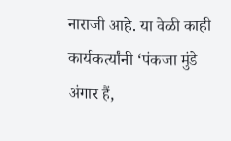नाराजी आहे. या वेळी काही कार्यकर्त्यांनी ‘पंकजा मुंडे अंगार हैं,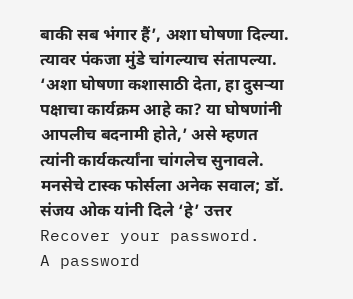बाकी सब भंगार हैं’, अशा घोषणा दिल्या. त्यावर पंकजा मुंडे चांगल्याच संतापल्या. ‘अशा घोषणा कशासाठी देता, हा दुसऱ्या पक्षाचा कार्यक्रम आहे का? या घोषणांनी आपलीच बदनामी होते,’ असे म्हणत त्यांनी कार्यकर्त्यांना चांगलेच सुनावले.
मनसेचे टास्क फोर्सला अनेक सवाल; डॉ. संजय ओक यांनी दिले ‘हे’ उत्तर
Recover your password.
A password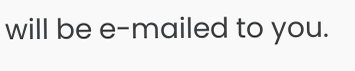will be e-mailed to you.